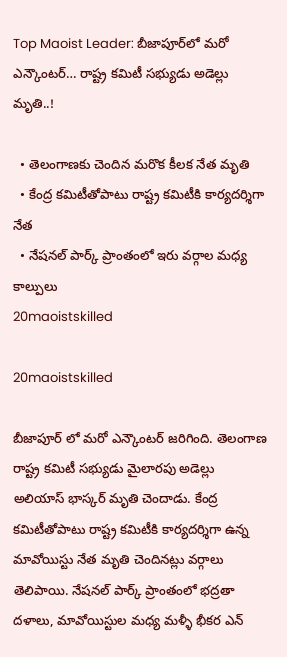Top Maoist Leader: బీజాపూర్‌లో మరో ఎన్కౌంటర్… రాష్ట్ర కమిటీ సభ్యుడు అడెల్లు మృతి..!

  • తెలంగాణకు చెందిన మరొక కీలక నేత మృతి
  • కేంద్ర కమిటీతోపాటు రాష్ట్ర కమిటీకి కార్యదర్శిగా నేత
  • నేషనల్ పార్క్ ప్రాంతంలో ఇరు వర్గాల మధ్య కాల్పులు
20maoistskilled

20maoistskilled

బీజాపూర్ లో మరో ఎన్కౌంటర్ జరిగింది. తెలంగాణ రాష్ట్ర కమిటీ సభ్యుడు మైలారపు అడెల్లు అలియాస్‌ భాస్కర్‌ మృతి చెందాడు. కేంద్ర కమిటీతోపాటు రాష్ట్ర కమిటీకి కార్యదర్శిగా ఉన్న మావోయిస్టు నేత మృతి చెందినట్లు వర్గాలు తెలిపాయి. నేషనల్ పార్క్ ప్రాంతంలో భద్రతా దళాలు, మావోయిస్టుల మధ్య మళ్ళీ భీకర ఎన్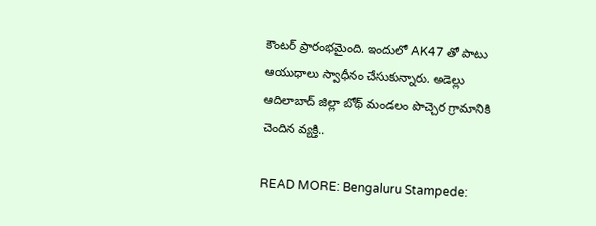కౌంటర్ ప్రారంభమైంది. ఇందులో AK47 తో పాటు ఆయుధాలు స్వాధీనం చేసుకున్నారు. అడెల్లు ఆదిలాబాద్ జిల్లా బోథ్ మండలం పొచ్చెర గ్రామానికి చెందిన వ్యక్తి..

READ MORE: Bengaluru Stampede: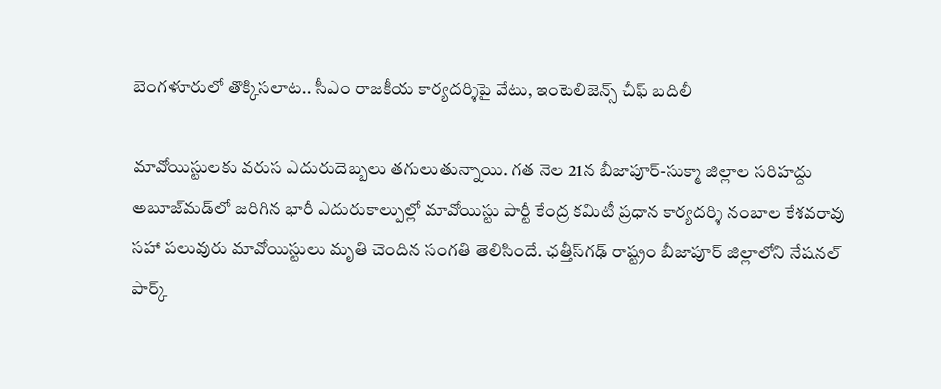బెంగళూరులో తొక్కిసలాట.. సీఎం రాజకీయ కార్యదర్శిపై వేటు, ఇంటెలిజెన్స్ చీఫ్ బదిలీ

మావోయిస్టులకు వరుస ఎదురుదెబ్బలు తగులుతున్నాయి. గత నెల 21న బీజాపూర్‌-సుక్మా జిల్లాల సరిహద్దు అబూజ్‌మడ్‌లో జరిగిన భారీ ఎదురుకాల్పుల్లో మావోయిస్టు పార్టీ కేంద్ర కమిటీ ప్రధాన కార్యదర్శి నంబాల కేశవరావు సహా పలువురు మావోయిస్టులు మృతి చెందిన సంగతి తెలిసిందే. ఛత్తీస్‌గఢ్‌ రాష్ట్రం బీజాపూర్‌ జిల్లాలోని నేషనల్‌ పార్క్‌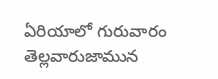ఏరియాలో గురువారం తెల్లవారుజామున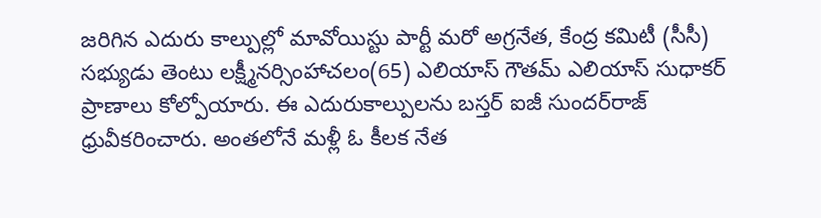జరిగిన ఎదురు కాల్పుల్లో మావోయిస్టు పార్టీ మరో అగ్రనేత, కేంద్ర కమిటీ (సీసీ) సభ్యుడు తెంటు లక్ష్మీనర్సింహాచలం(65) ఎలియాస్‌ గౌతమ్‌ ఎలియాస్‌ సుధాకర్‌ ప్రాణాలు కోల్పోయారు. ఈ ఎదురుకాల్పులను బస్తర్‌ ఐజీ సుందర్‌రాజ్‌ ధ్రువీకరించారు. అంతలోనే మళ్లీ ఓ కీలక నేత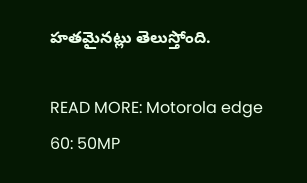హతమైనట్లు తెలుస్తోంది.

READ MORE: Motorola edge 60: 50MP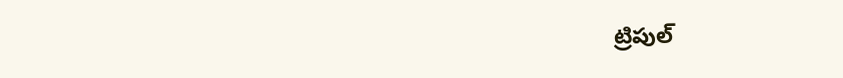ట్రిపుల్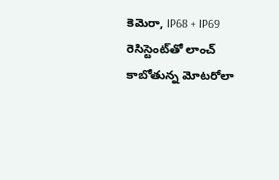కెమెరా, IP68 + IP69 రెసిస్టెంట్‌తో లాంచ్ కాబోతున్న మోటరోలా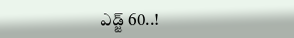ఎడ్జ్ 60..!